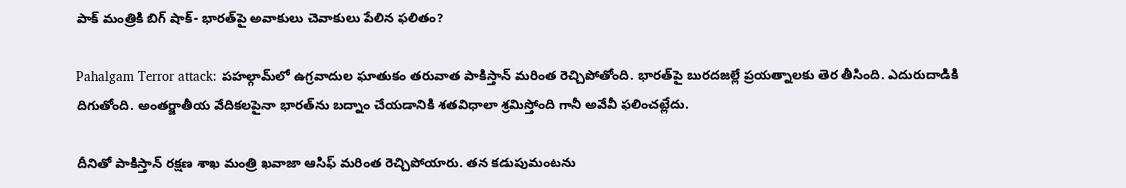పాక్ మంత్రికి బిగ్ షాక్- భారత్‌పై అవాకులు చెవాకులు పేలిన ఫలితం?

Pahalgam Terror attack: పహల్గామ్‌లో ఉగ్రవాదుల ఘాతుకం తరువాత పాకిస్తాన్ మరింత రెచ్చిపోతోంది. భారత్‌పై బురదజల్లే ప్రయత్నాలకు తెర తీసింది. ఎదురుదాడికి దిగుతోంది. అంతర్జాతీయ వేదికలపైనా భారత్‌ను బద్నాం చేయడానికి శతవిధాలా శ్రమిస్తోంది గానీ అవేవీ ఫలించట్లేదు.

దీనితో పాకిస్తాన్ రక్షణ శాఖ మంత్రి ఖవాజా ఆసిఫ్ మరింత రెచ్చిపోయారు. తన కడుపుమంటను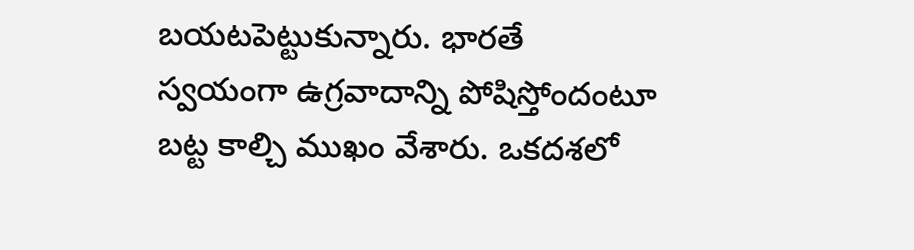బయటపెట్టుకున్నారు. భారతే స్వయంగా ఉగ్రవాదాన్ని పోషిస్తోందంటూ బట్ట కాల్చి ముఖం వేశారు. ఒకదశలో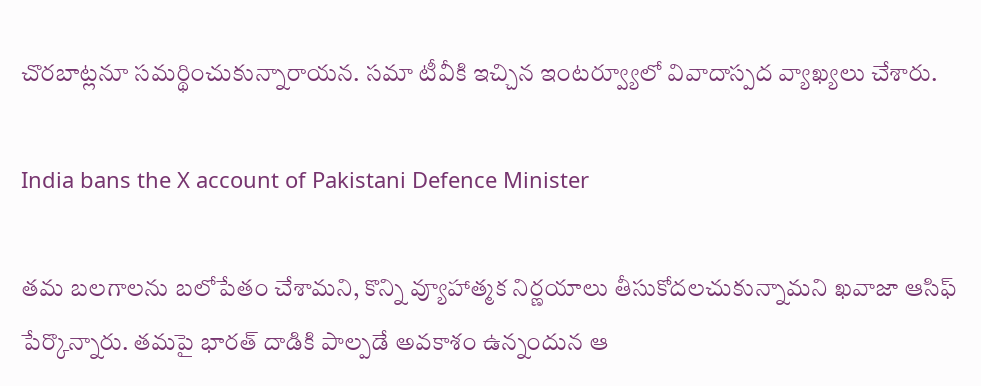చొరబాట్లనూ సమర్థించుకున్నారాయన. సమా టీవీకి ఇచ్చిన ఇంటర్వ్యూలో వివాదాస్పద వ్యాఖ్యలు చేశారు.

India bans the X account of Pakistani Defence Minister

తమ బలగాలను బలోపేతం చేశామని, కొన్ని వ్యూహాత్మక నిర్ణయాలు తీసుకోదలచుకున్నామని ఖవాజా ఆసిఫ్ పేర్కొన్నారు. తమపై భారత్ దాడికి పాల్పడే అవకాశం ఉన్నందున ఆ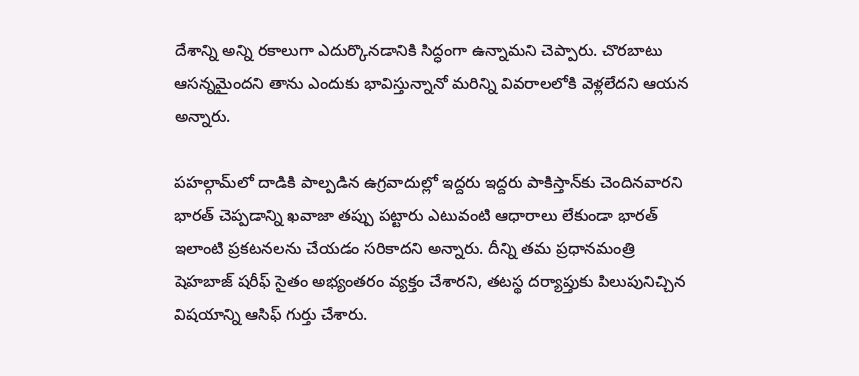దేశాన్ని అన్ని రకాలుగా ఎదుర్కొనడానికి సిద్ధంగా ఉన్నామని చెప్పారు. చొరబాటు ఆసన్నమైందని తాను ఎందుకు భావిస్తున్నానో మరిన్ని వివరాలలోకి వెళ్లలేదని ఆయన అన్నారు.

పహల్గామ్‌లో దాడికి పాల్పడిన ఉగ్రవాదుల్లో ఇద్దరు ఇద్దరు పాకిస్తాన్‌కు చెందినవారని భారత్ చెప్పడాన్ని ఖవాజా తప్పు పట్టారు ఎటువంటి ఆధారాలు లేకుండా భారత్ ఇలాంటి ప్రకటనలను చేయడం సరికాదని అన్నారు. దీన్ని తమ ప్రధానమంత్రి షెహబాజ్ షరీఫ్ సైతం అభ్యంతరం వ్యక్తం చేశారని, తటస్థ దర్యాప్తుకు పిలుపునిచ్చిన విషయాన్ని ఆసిఫ్ గుర్తు చేశారు.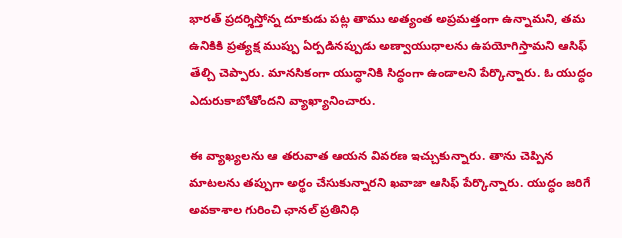భారత్ ప్రదర్శిస్తోన్న దూకుడు పట్ల తాము అత్యంత అప్రమత్తంగా ఉన్నామని, తమ ఉనికికి ప్రత్యక్ష ముప్పు ఏర్పడినప్పుడు అణ్వాయుధాలను ఉపయోగిస్తామని ఆసిఫ్ తేల్చి చెప్పారు. మానసికంగా యుద్ధానికి సిద్ధంగా ఉండాలని పేర్కొన్నారు. ఓ యుద్ధం ఎదురుకాబోతోందని వ్యాఖ్యానించారు.

ఈ వ్యాఖ్యలను ఆ తరువాత ఆయన వివరణ ఇచ్చుకున్నారు. తాను చెప్పిన మాటలను తప్పుగా అర్థం చేసుకున్నారని ఖవాజా ఆసిఫ్ పేర్కొన్నారు. యుద్ధం జరిగే అవకాశాల గురించి ఛానల్ ప్రతినిధి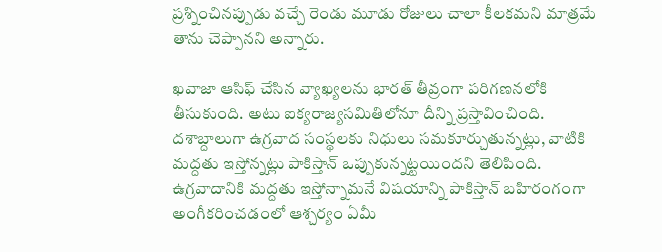ప్రశ్నించినప్పుడు వచ్చే రెండు మూడు రోజులు చాలా కీలకమని మాత్రమే తాను చెప్పానని అన్నారు.

ఖవాజా ఆసిఫ్ చేసిన వ్యాఖ్యలను భారత్ తీవ్రంగా పరిగణనలోకి తీసుకుంది. అటు ఐక్యరాజ్యసమితిలోనూ దీన్ని ప్రస్తావించింది. దశాబ్దాలుగా ఉగ్రవాద సంస్థలకు నిధులు సమకూర్చుతున్నట్లు, వాటికి మద్దతు ఇస్తోన్నట్లు పాకిస్తాన్ ఒప్పుకున్నట్టయిందని తెలిపింది. ఉగ్రవాదానికి మద్దతు ఇస్తోన్నామనే విషయాన్ని పాకిస్తాన్ బహిరంగంగా అంగీకరించడంలో ఆశ్చర్యం ఏమీ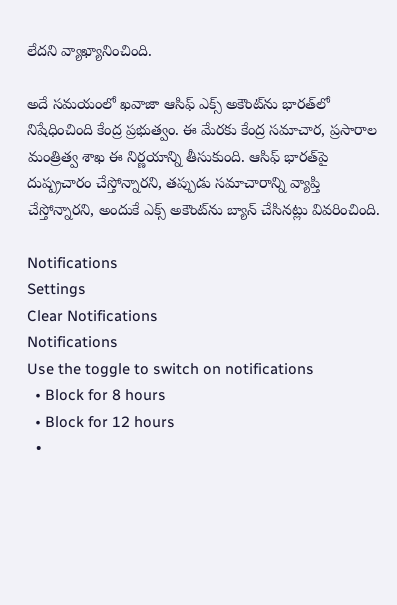లేదని వ్యాఖ్యానించింది.

అదే సమయంలో ఖవాజా ఆసిఫ్ ఎక్స్ అకౌంట్‌ను భారత్‌లో నిషేధించింది కేంద్ర ప్రభుత్వం. ఈ మేరకు కేంద్ర సమాచార, ప్రసారాల మంత్రిత్వ శాఖ ఈ నిర్ణయాన్ని తీసుకుంది. ఆసిఫ్ భారత్‌పై దుష్ప్రచారం చేస్తోన్నారని, తప్పుడు సమాచారాన్ని వ్యాప్తి చేస్తోన్నారని, అందుకే ఎక్స్ అకౌంట్‌ను బ్యాన్ చేసినట్లు వివరించింది.

Notifications
Settings
Clear Notifications
Notifications
Use the toggle to switch on notifications
  • Block for 8 hours
  • Block for 12 hours
  •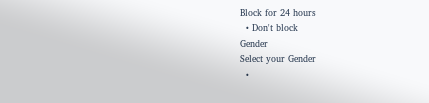Block for 24 hours
  • Don't block
Gender
Select your Gender
  •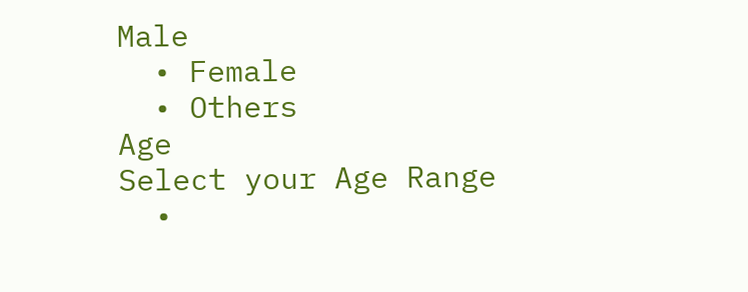Male
  • Female
  • Others
Age
Select your Age Range
  •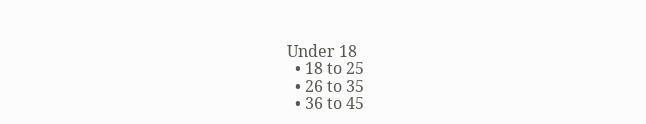Under 18
  • 18 to 25
  • 26 to 35
  • 36 to 45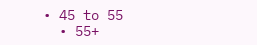• 45 to 55
  • 55+